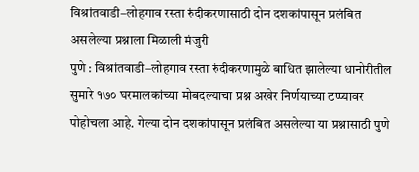विश्रांतवाडी–लोहगाव रस्ता रुंदीकरणासाठी दोन दशकांपासून प्रलंबित असलेल्या प्रश्नाला मिळाली मंजुरी
पुणे : विश्रांतवाडी–लोहगाव रस्ता रुंदीकरणामुळे बाधित झालेल्या धानोरीतील सुमारे १७० घरमालकांच्या मोबदल्याचा प्रश्न अखेर निर्णयाच्या टप्प्यावर पोहोचला आहे. गेल्या दोन दशकांपासून प्रलंबित असलेल्या या प्रश्नासाठी पुणे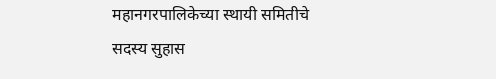महानगरपालिकेच्या स्थायी समितीचे सदस्य सुहास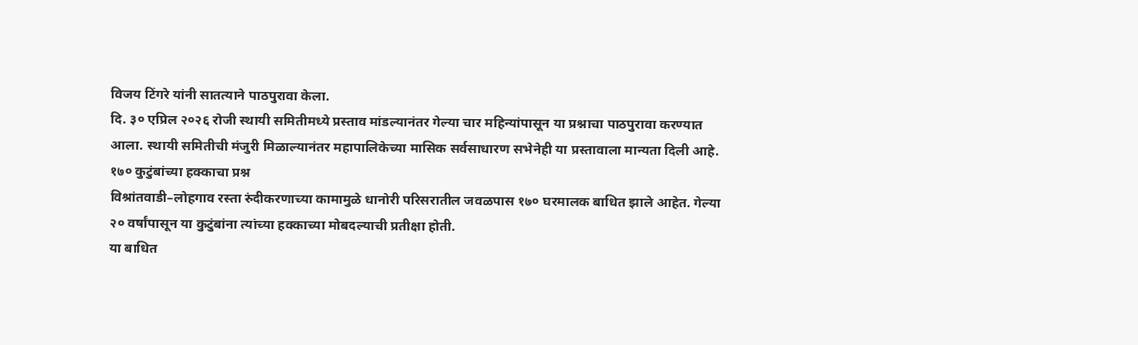विजय टिंगरे यांनी सातत्याने पाठपुरावा केला.
दि. ३० एप्रिल २०२६ रोजी स्थायी समितीमध्ये प्रस्ताव मांडल्यानंतर गेल्या चार महिन्यांपासून या प्रश्नाचा पाठपुरावा करण्यात आला. स्थायी समितीची मंजुरी मिळाल्यानंतर महापालिकेच्या मासिक सर्वसाधारण सभेनेही या प्रस्तावाला मान्यता दिली आहे.
१७० कुटुंबांच्या हक्काचा प्रश्न
विश्रांतवाडी–लोहगाव रस्ता रुंदीकरणाच्या कामामुळे धानोरी परिसरातील जवळपास १७० घरमालक बाधित झाले आहेत. गेल्या २० वर्षांपासून या कुटुंबांना त्यांच्या हक्काच्या मोबदल्याची प्रतीक्षा होती.
या बाधित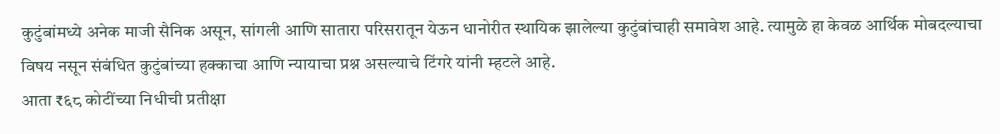कुटुंबांमध्ये अनेक माजी सैनिक असून, सांगली आणि सातारा परिसरातून येऊन धानोरीत स्थायिक झालेल्या कुटुंबांचाही समावेश आहे. त्यामुळे हा केवळ आर्थिक मोबदल्याचा विषय नसून संबंधित कुटुंबांच्या हक्काचा आणि न्यायाचा प्रश्न असल्याचे टिंगरे यांनी म्हटले आहे.
आता ₹६८ कोटींच्या निधीची प्रतीक्षा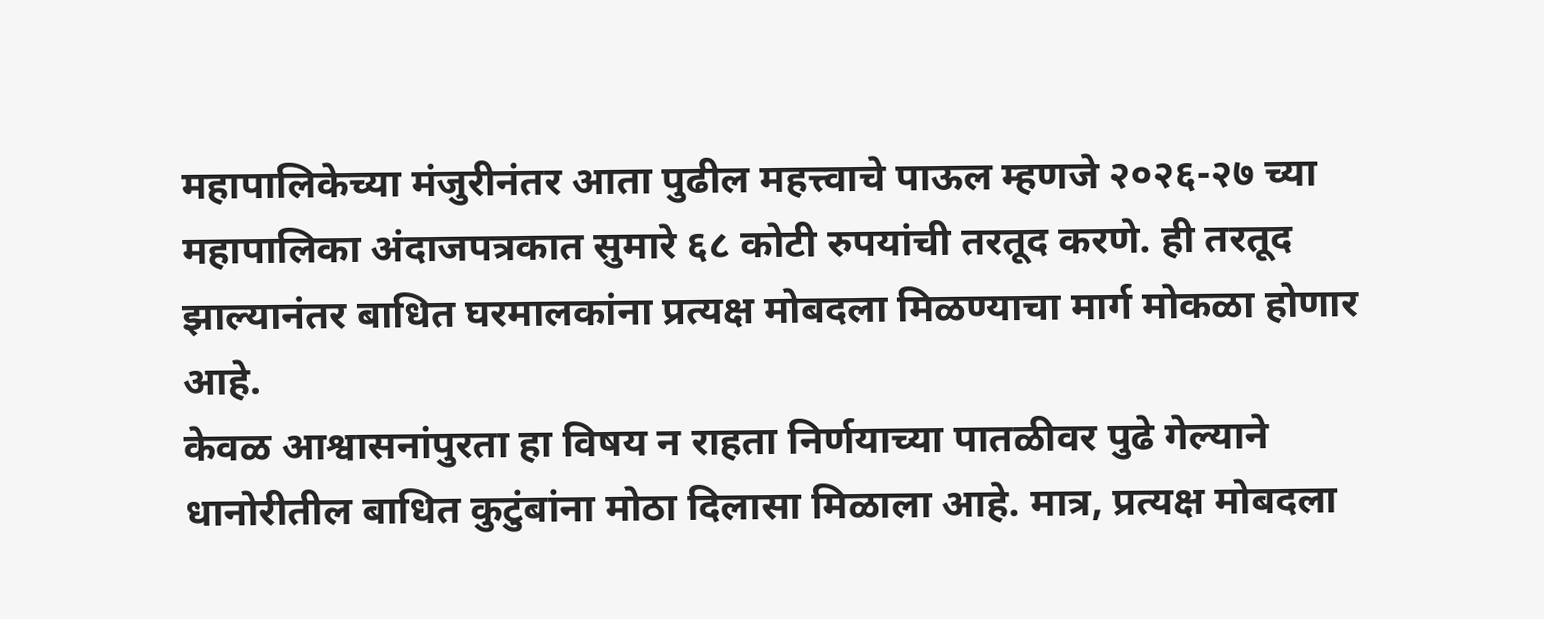महापालिकेच्या मंजुरीनंतर आता पुढील महत्त्वाचे पाऊल म्हणजे २०२६-२७ च्या महापालिका अंदाजपत्रकात सुमारे ६८ कोटी रुपयांची तरतूद करणे. ही तरतूद झाल्यानंतर बाधित घरमालकांना प्रत्यक्ष मोबदला मिळण्याचा मार्ग मोकळा होणार आहे.
केवळ आश्वासनांपुरता हा विषय न राहता निर्णयाच्या पातळीवर पुढे गेल्याने धानोरीतील बाधित कुटुंबांना मोठा दिलासा मिळाला आहे. मात्र, प्रत्यक्ष मोबदला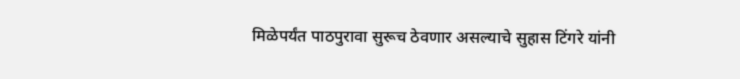मिळेपर्यंत पाठपुरावा सुरूच ठेवणार असल्याचे सुहास टिंगरे यांनी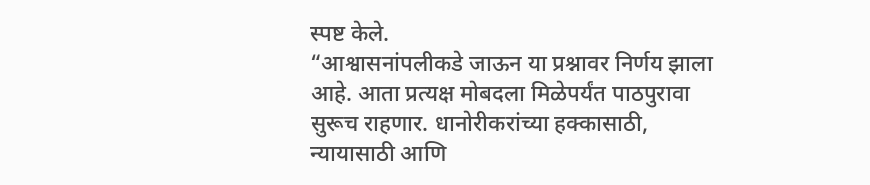स्पष्ट केले.
“आश्वासनांपलीकडे जाऊन या प्रश्नावर निर्णय झाला आहे. आता प्रत्यक्ष मोबदला मिळेपर्यंत पाठपुरावा सुरूच राहणार. धानोरीकरांच्या हक्कासाठी, न्यायासाठी आणि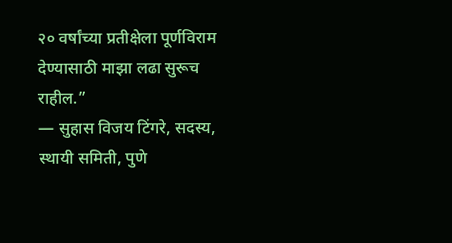२० वर्षांच्या प्रतीक्षेला पूर्णविराम देण्यासाठी माझा लढा सुरूच राहील.”
— सुहास विजय टिंगरे, सदस्य, स्थायी समिती, पुणे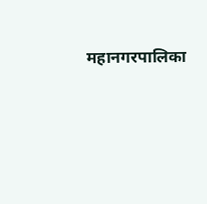महानगरपालिका